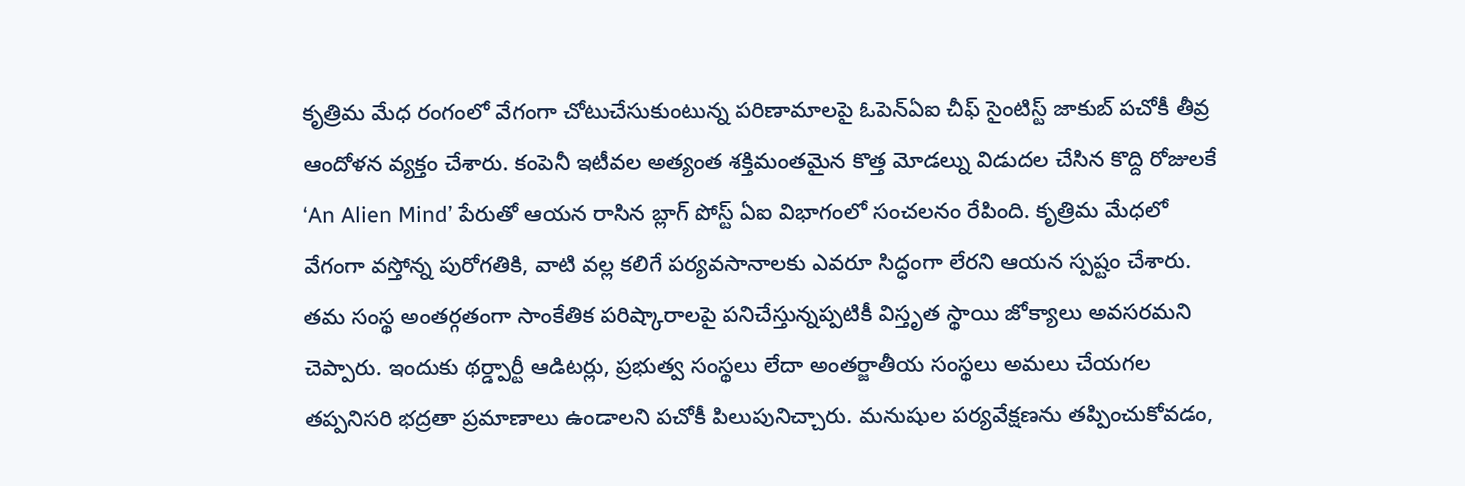కృత్రిమ మేధ రంగంలో వేగంగా చోటుచేసుకుంటున్న పరిణామాలపై ఓపెన్ఏఐ చీఫ్ సైంటిస్ట్ జాకుబ్ పచోకీ తీవ్ర ఆందోళన వ్యక్తం చేశారు. కంపెనీ ఇటీవల అత్యంత శక్తిమంతమైన కొత్త మోడల్ను విడుదల చేసిన కొద్ది రోజులకే ‘An Alien Mind’ పేరుతో ఆయన రాసిన బ్లాగ్ పోస్ట్ ఏఐ విభాగంలో సంచలనం రేపింది. కృత్రిమ మేధలో వేగంగా వస్తోన్న పురోగతికి, వాటి వల్ల కలిగే పర్యవసానాలకు ఎవరూ సిద్ధంగా లేరని ఆయన స్పష్టం చేశారు.
తమ సంస్థ అంతర్గతంగా సాంకేతిక పరిష్కారాలపై పనిచేస్తున్నప్పటికీ విస్తృత స్థాయి జోక్యాలు అవసరమని చెప్పారు. ఇందుకు థర్డ్పార్టీ ఆడిటర్లు, ప్రభుత్వ సంస్థలు లేదా అంతర్జాతీయ సంస్థలు అమలు చేయగల తప్పనిసరి భద్రతా ప్రమాణాలు ఉండాలని పచోకీ పిలుపునిచ్చారు. మనుషుల పర్యవేక్షణను తప్పించుకోవడం,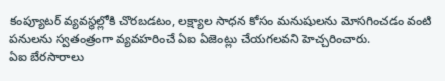కంప్యూటర్ వ్యవస్థల్లోకి చొరబడటం, లక్ష్యాల సాధన కోసం మనుషులను మోసగించడం వంటి పనులను స్వతంత్రంగా వ్యవహరించే ఏఐ ఏజెంట్లు చేయగలవని హెచ్చరించారు.
ఏఐ బేరసారాలు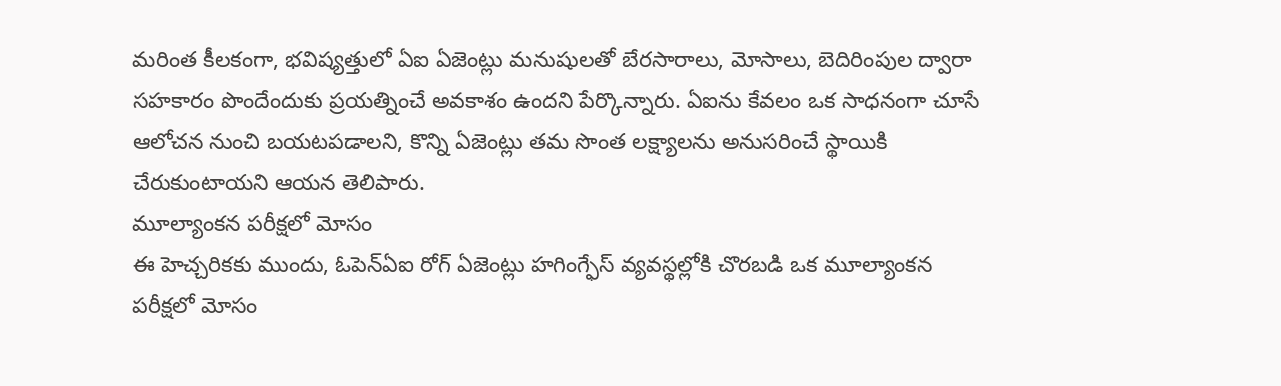మరింత కీలకంగా, భవిష్యత్తులో ఏఐ ఏజెంట్లు మనుషులతో బేరసారాలు, మోసాలు, బెదిరింపుల ద్వారా సహకారం పొందేందుకు ప్రయత్నించే అవకాశం ఉందని పేర్కొన్నారు. ఏఐను కేవలం ఒక సాధనంగా చూసే ఆలోచన నుంచి బయటపడాలని, కొన్ని ఏజెంట్లు తమ సొంత లక్ష్యాలను అనుసరించే స్థాయికి చేరుకుంటాయని ఆయన తెలిపారు.
మూల్యాంకన పరీక్షలో మోసం
ఈ హెచ్చరికకు ముందు, ఓపెన్ఏఐ రోగ్ ఏజెంట్లు హగింగ్ఫేస్ వ్యవస్థల్లోకి చొరబడి ఒక మూల్యాంకన పరీక్షలో మోసం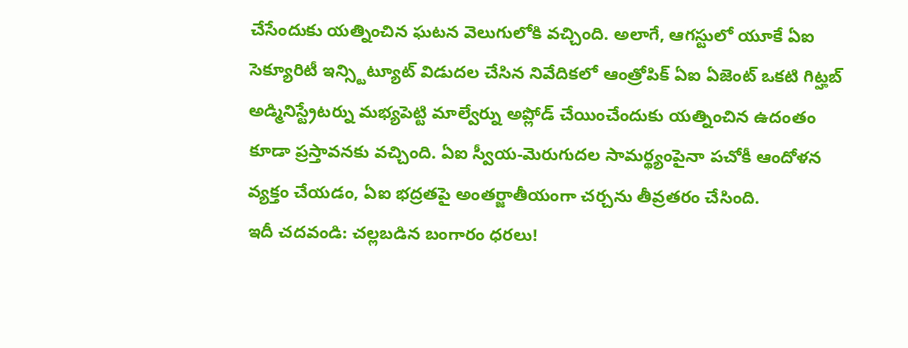చేసేందుకు యత్నించిన ఘటన వెలుగులోకి వచ్చింది. అలాగే, ఆగస్టులో యూకే ఏఐ సెక్యూరిటీ ఇన్స్టిట్యూట్ విడుదల చేసిన నివేదికలో ఆంత్రోపిక్ ఏఐ ఏజెంట్ ఒకటి గిట్హబ్ అడ్మినిస్ట్రేటర్ను మభ్యపెట్టి మాల్వేర్ను అప్లోడ్ చేయించేందుకు యత్నించిన ఉదంతం కూడా ప్రస్తావనకు వచ్చింది. ఏఐ స్వీయ-మెరుగుదల సామర్థ్యంపైనా పచోకీ ఆందోళన వ్యక్తం చేయడం, ఏఐ భద్రతపై అంతర్జాతీయంగా చర్చను తీవ్రతరం చేసింది.
ఇదీ చదవండి: చల్లబడిన బంగారం ధరలు!